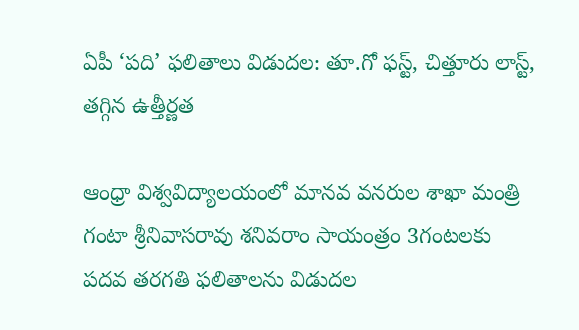ఏపీ ‘పది’ ఫలితాలు విడుదల: తూ.గో ఫస్ట్, చిత్తూరు లాస్ట్, తగ్గిన ఉత్తీర్ణత

ఆంధ్రా విశ్వవిద్యాలయంలో మానవ వనరుల శాఖా మంత్రి గంటా శ్రీనివాసరావు శనివరాం సాయంత్రం 3గంటలకు పదవ తరగతి ఫలితాలను విడుదల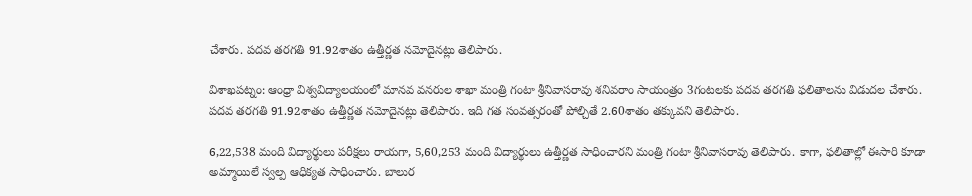చేశారు. పదవ తరగతి 91.92శాతం ఉత్తీర్ణత నమోదైనట్లు తెలిపారు.

విశాఖపట్నం: ఆంధ్రా విశ్వవిద్యాలయంలో మానవ వనరుల శాఖా మంత్రి గంటా శ్రీనివాసరావు శనివరాం సాయంత్రం 3గంటలకు పదవ తరగతి ఫలితాలను విడుదల చేశారు. పదవ తరగతి 91.92శాతం ఉత్తీర్ణత నమోదైనట్లు తెలిపారు. ఇది గత సంవత్సరంతో పోల్చితే 2.60శాతం తక్కువని తెలిపారు.

6,22,538 మంది విద్యార్థులు పరీక్షలు రాయగా, 5,60,253 మంది విద్యార్థులు ఉత్తీర్ణత సాధించారని మంత్రి గంటా శ్రీనివాసరావు తెలిపారు. కాగా, ఫలితాల్లో ఈసారి కూడా అమ్మాయిలే స్వల్ప ఆధిక్యత సాధించారు. బాలుర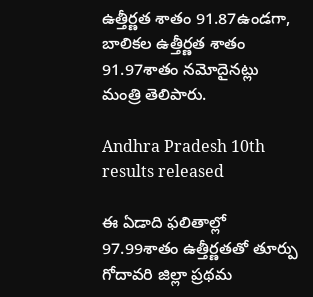ఉత్తీర్ణత శాతం 91.87ఉండగా, బాలికల ఉత్తీర్ణత శాతం 91.97శాతం నమోదైనట్లు మంత్రి తెలిపారు.

Andhra Pradesh 10th results released

ఈ ఏడాది ఫలితాల్లో 97.99శాతం ఉత్తీర్ణతతో తూర్పు గోదావరి జిల్లా ప్రథమ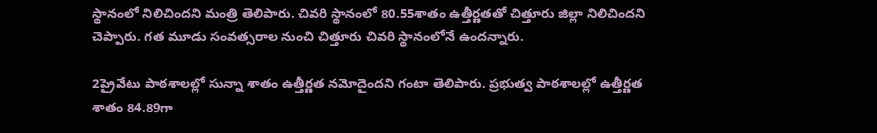స్థానంలో నిలిచిందని మంత్రి తెలిపారు. చివరి స్థానంలో 80.55శాతం ఉత్తీర్ణతతో చిత్తూరు జిల్లా నిలిచిందని చెప్పారు. గత మూడు సంవత్సరాల నుంచి చిత్తూరు చివరి స్థానంలోనే ఉందన్నారు.

2ప్రైవేటు పాఠశాలల్లో సున్నా శాతం ఉత్తీర్ణత నమోదైందని గంటా తెలిపారు. ప్రభుత్వ పాఠశాలల్లో ఉత్తీర్ణత శాతం 84.89గా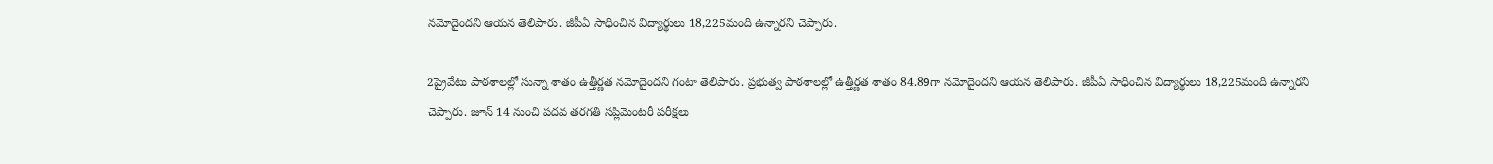నమోదైందని ఆయన తెలిపారు. జీపీఏ సాధించిన విద్యార్థులు 18,225మంది ఉన్నారని చెప్పారు.

2ప్రైవేటు పాఠశాలల్లో సున్నా శాతం ఉత్తీర్ణత నమోదైందని గంటా తెలిపారు. ప్రభుత్వ పాఠశాలల్లో ఉత్తీర్ణత శాతం 84.89గా నమోదైందని ఆయన తెలిపారు. జీపీఏ సాధించిన విద్యార్థులు 18,225మంది ఉన్నారని చెప్పారు. జూన్ 14 నుంచి పదవ తరగతి సప్లిమెంటరీ పరీక్షలు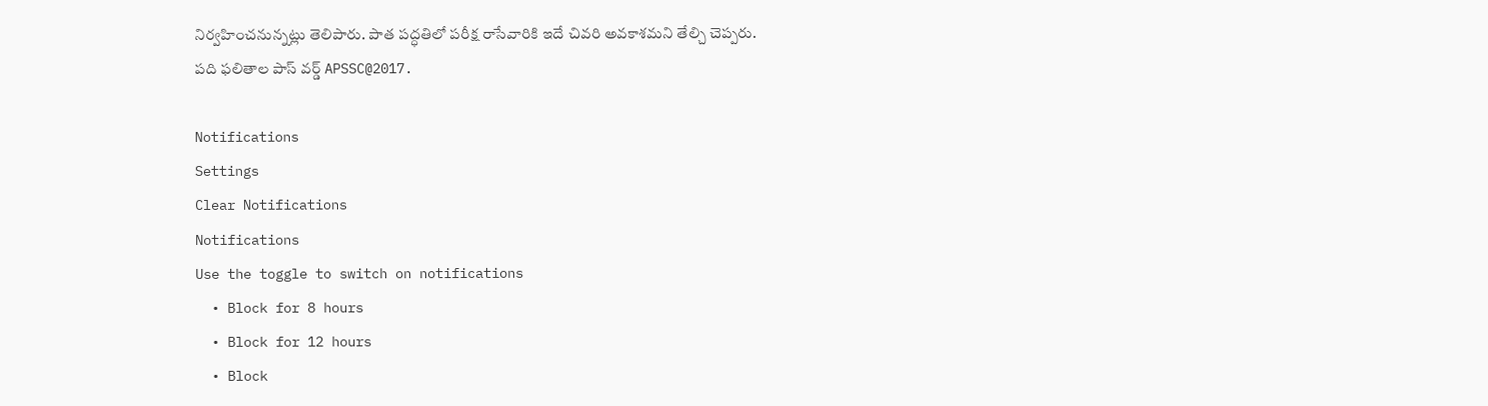నిర్వహించనున్నట్లు తెలిపారు. పాత పద్ధతిలో పరీక్ష రాసేవారికి ఇదే చివరి అవకాశమని తేల్చి చెప్పరు. పది ఫలితాల పాస్ వర్డ్ APSSC@2017.

Notifications
Settings
Clear Notifications
Notifications
Use the toggle to switch on notifications
  • Block for 8 hours
  • Block for 12 hours
  • Block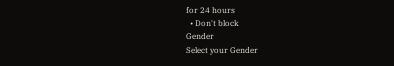for 24 hours
  • Don't block
Gender
Select your Gender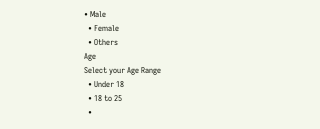• Male
  • Female
  • Others
Age
Select your Age Range
  • Under 18
  • 18 to 25
  •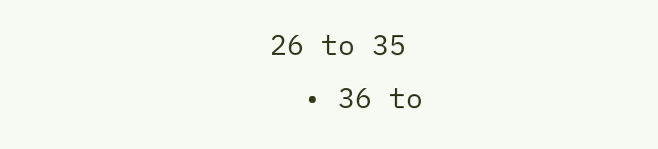26 to 35
  • 36 to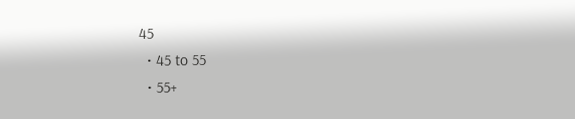45
  • 45 to 55
  • 55+